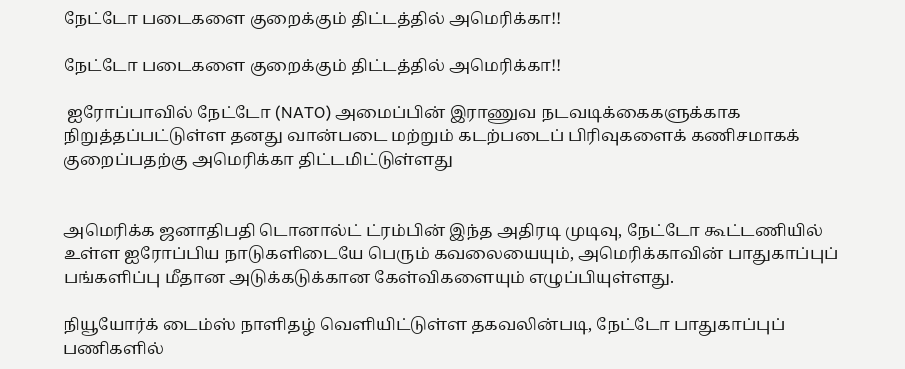நேட்டோ படைகளை குறைக்கும் திட்டத்தில் அமெரிக்கா!!

நேட்டோ படைகளை குறைக்கும் திட்டத்தில் அமெரிக்கா!!

 ஐரோப்பாவில் நேட்டோ (NATO) அமைப்பின் இராணுவ நடவடிக்கைகளுக்காக நிறுத்தப்பட்டுள்ள தனது வான்படை மற்றும் கடற்படைப் பிரிவுகளைக் கணிசமாகக் குறைப்பதற்கு அமெரிக்கா திட்டமிட்டுள்ளது


அமெரிக்க ஜனாதிபதி டொனால்ட் ட்ரம்பின் இந்த அதிரடி முடிவு, நேட்டோ கூட்டணியில் உள்ள ஐரோப்பிய நாடுகளிடையே பெரும் கவலையையும், அமெரிக்காவின் பாதுகாப்புப் பங்களிப்பு மீதான அடுக்கடுக்கான கேள்விகளையும் எழுப்பியுள்ளது.

நியூயோர்க் டைம்ஸ் நாளிதழ் வெளியிட்டுள்ள தகவலின்படி, நேட்டோ பாதுகாப்புப் பணிகளில்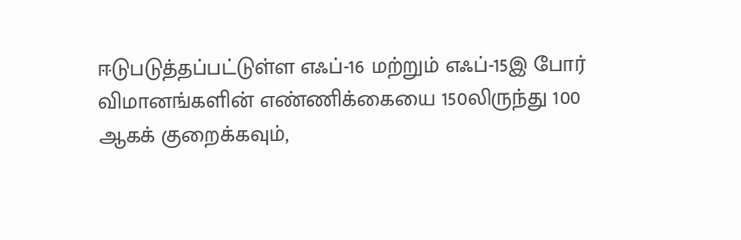ஈடுபடுத்தப்பட்டுள்ள எஃப்-16 மற்றும் எஃப்-15இ போர் விமானங்களின் எண்ணிக்கையை 150லிருந்து 100 ஆகக் குறைக்கவும்,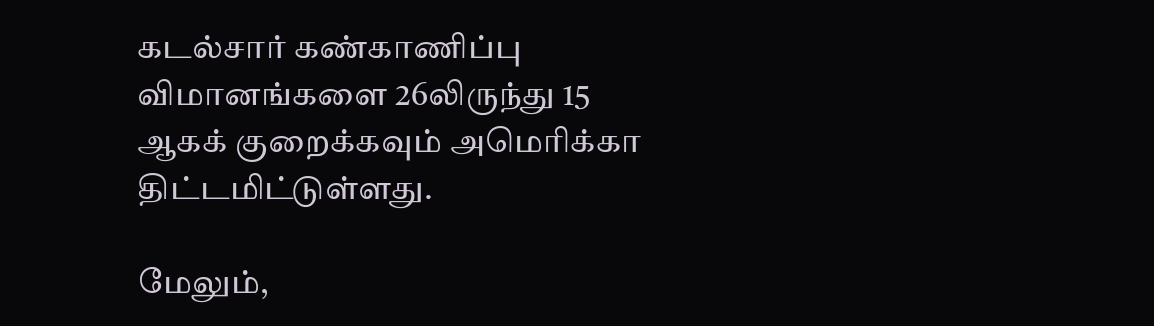கடல்சார் கண்காணிப்பு விமானங்களை 26லிருந்து 15 ஆகக் குறைக்கவும் அமெரிக்கா திட்டமிட்டுள்ளது.

மேலும்,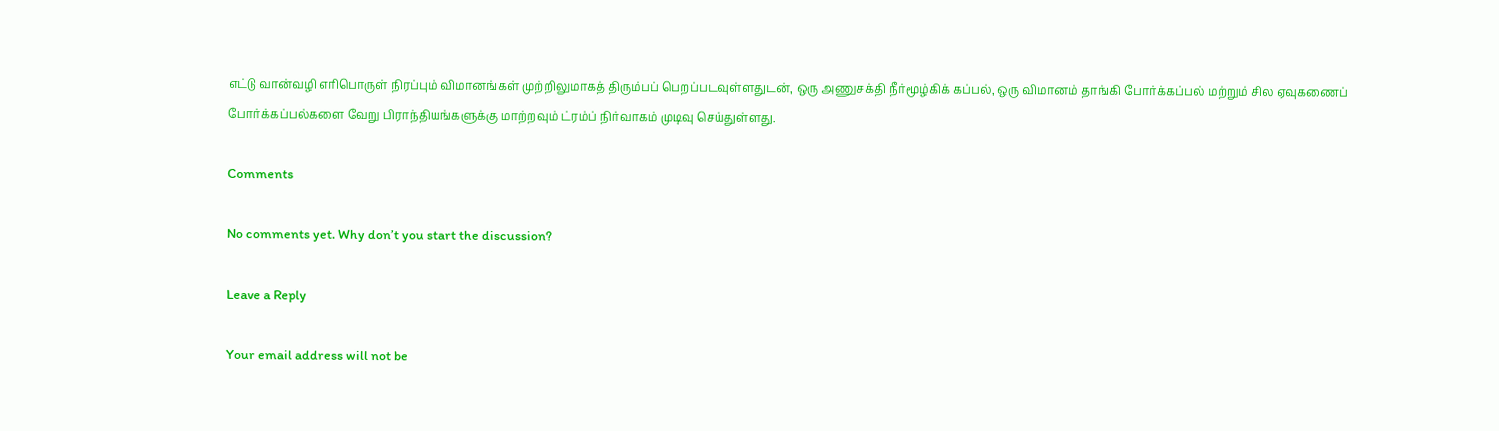எட்டு வான்வழி எரிபொருள் நிரப்பும் விமானங்கள் முற்றிலுமாகத் திரும்பப் பெறப்படவுள்ளதுடன், ஒரு அணுசக்தி நீர்மூழ்கிக் கப்பல், ஒரு விமானம் தாங்கி போர்க்கப்பல் மற்றும் சில ஏவுகணைப் போர்க்கப்பல்களை வேறு பிராந்தியங்களுக்கு மாற்றவும் ட்ரம்ப் நிர்வாகம் முடிவு செய்துள்ளது.

Comments

No comments yet. Why don’t you start the discussion?

Leave a Reply

Your email address will not be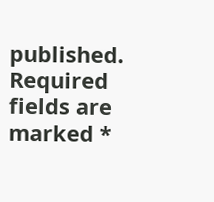published. Required fields are marked *